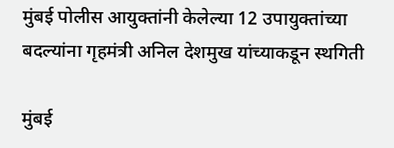मुंबई पोलीस आयुक्तांनी केलेल्या 12 उपायुक्तांच्या बदल्यांना गृहमंत्री अनिल देशमुख यांच्याकडून स्थगिती

मुंबई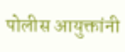पोलीस आयुक्तांनी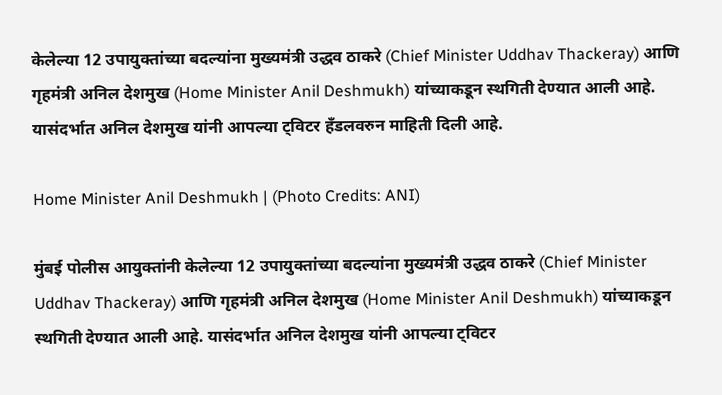केलेल्या 12 उपायुक्तांच्या बदल्यांना मुख्यमंत्री उद्धव ठाकरे (Chief Minister Uddhav Thackeray) आणि गृहमंत्री अनिल देशमुख (Home Minister Anil Deshmukh) यांच्याकडून स्थगिती देण्यात आली आहे. यासंदर्भात अनिल देशमुख यांनी आपल्या ट्विटर हँडलवरुन माहिती दिली आहे.

Home Minister Anil Deshmukh | (Photo Credits: ANI)

मुंबई पोलीस आयुक्तांनी केलेल्या 12 उपायुक्तांच्या बदल्यांना मुख्यमंत्री उद्धव ठाकरे (Chief Minister Uddhav Thackeray) आणि गृहमंत्री अनिल देशमुख (Home Minister Anil Deshmukh) यांच्याकडून स्थगिती देण्यात आली आहे. यासंदर्भात अनिल देशमुख यांनी आपल्या ट्विटर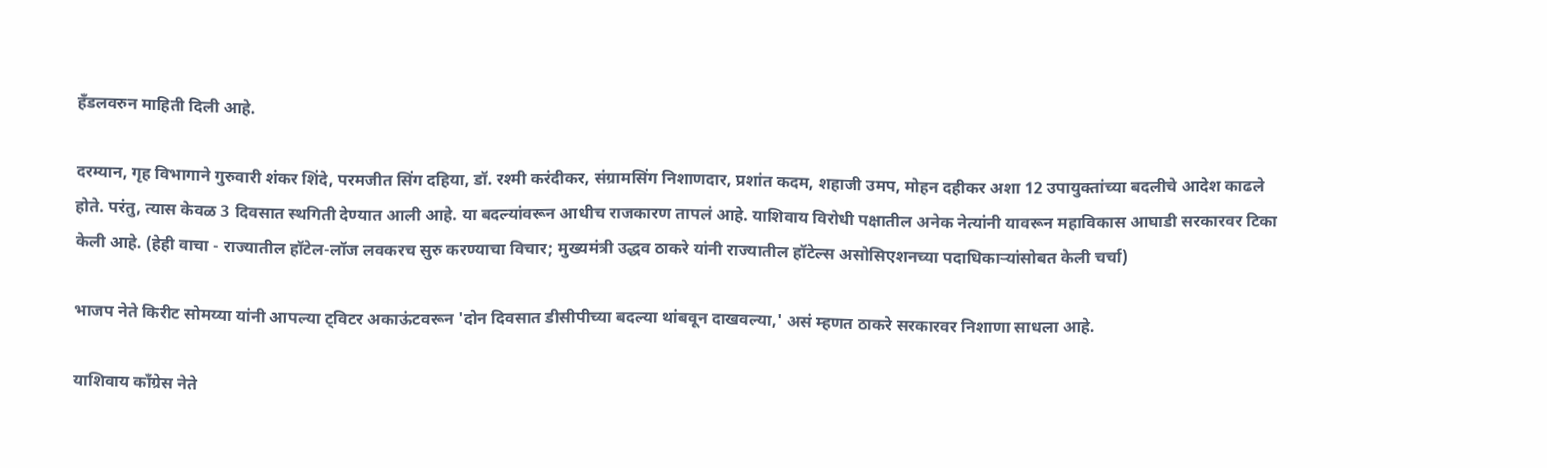हँडलवरुन माहिती दिली आहे.

दरम्यान, गृह विभागाने गुरुवारी शंकर शिंदे, परमजीत सिंग दहिया, डॉ. रश्मी करंदीकर, संग्रामसिंग निशाणदार, प्रशांत कदम, शहाजी उमप, मोहन दहीकर अशा 12 उपायुक्तांच्या बदलीचे आदेश काढले होते. परंतु, त्यास केवळ 3 दिवसात स्थगिती देण्यात आली आहे. या बदल्यांवरून आधीच राजकारण तापलं आहे. याशिवाय विरोधी पक्षातील अनेक नेत्यांनी यावरून महाविकास आघाडी सरकारवर टिका केली आहे. (हेही वाचा - राज्यातील हॉटेल-लॉज लवकरच सुरु करण्याचा विचार; मुख्यमंत्री उद्धव ठाकरे यांनी राज्यातील हॉटेल्स असोसिएशनच्या पदाधिकाऱ्यांसोबत केली चर्चा)

भाजप नेते किरीट सोमय्या यांनी आपल्या ट्विटर अकाऊंटवरून 'दोन दिवसात डीसीपीच्या बदल्या थांबवून दाखवल्या,' असं म्हणत ठाकरे सरकारवर निशाणा साधला आहे.

याशिवाय काँग्रेस नेते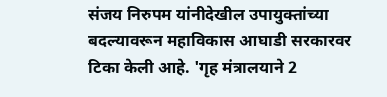संजय निरुपम यांनीदेखील उपायुक्तांच्या बदल्यावरून महाविकास आघाडी सरकारवर टिका केली आहे. 'गृह मंत्रालयाने 2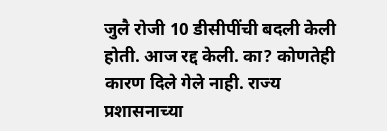जुलै रोजी 10 डीसीपींची बदली केली होती. आज रद्द केली. का? कोणतेही कारण दिले गेले नाही. राज्य प्रशासनाच्या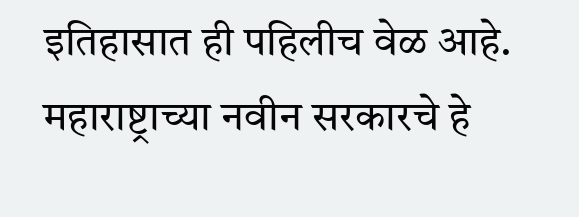इतिहासात ही पहिलीच वेळ आहे. महाराष्ट्राच्या नवीन सरकारचे हे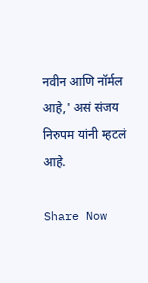नवीन आणि नॉर्मल आहे,' असं संजय निरुपम यांनी म्हटलं आहे.

Share Now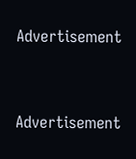Advertisement


Advertisement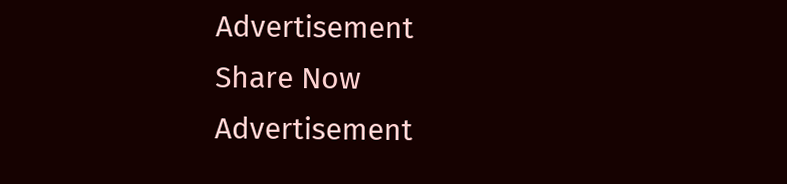Advertisement
Share Now
Advertisement